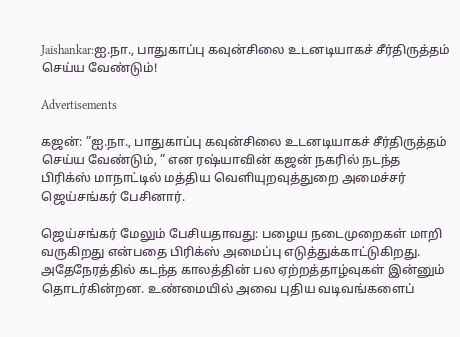Jaishankar:ஐ.நா., பாதுகாப்பு கவுன்சிலை உடனடியாகச் சீர்திருத்தம் செய்ய வேண்டும்!

Advertisements

கஜன்: ”ஐ.நா., பாதுகாப்பு கவுன்சிலை உடனடியாகச் சீர்திருத்தம் செய்ய வேண்டும், ” என ரஷ்யாவின் கஜன் நகரில் நடந்த பிரிக்ஸ் மாநாட்டில் மத்திய வெளியுறவுத்துறை அமைச்சர் ஜெய்சங்கர் பேசினார்.

ஜெய்சங்கர் மேலும் பேசியதாவது: பழைய நடைமுறைகள் மாறி வருகிறது என்பதை பிரிக்ஸ் அமைப்பு எடுத்துக்காட்டுகிறது. அதேநேரத்தில் கடந்த காலத்தின் பல ஏற்றத்தாழ்வுகள் இன்னும் தொடர்கின்றன. உண்மையில் அவை புதிய வடிவங்களைப்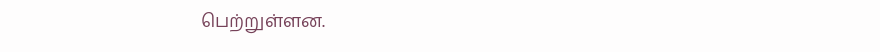பெற்றுள்ளன.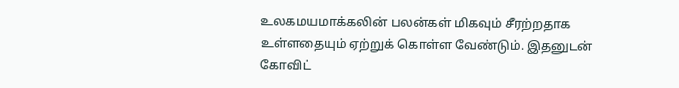உலகமயமாக்கலின் பலன்கள் மிகவும் சீரற்றதாக உள்ளதையும் ஏற்றுக் கொள்ள வேண்டும். இதனுடன் கோவிட்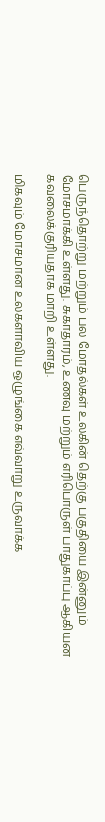பெருந்தொற்று மற்றும் பல மோதல்கள் உலகின் தெற்கு பகுதியை இன்னும் மோசமாக்கி உள்ளது. சுகாதாரம், உணவு மற்றும் எரிபொருள் பாதுகாப்பு ஆகியன கவலைக்குரியதாக மாறி உள்ளது.

மிகவும் மோசமான உலகளாவிய ஒழுங்கை எவ்வாறு உருவாக்க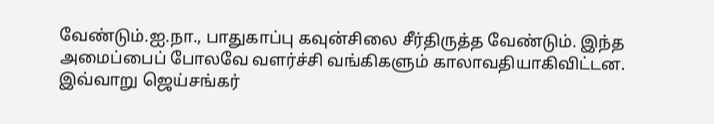வேண்டும்.ஐ.நா., பாதுகாப்பு கவுன்சிலை சீர்திருத்த வேண்டும். இந்த அமைப்பைப் போலவே வளர்ச்சி வங்கிகளும் காலாவதியாகிவிட்டன. இவ்வாறு ஜெய்சங்கர்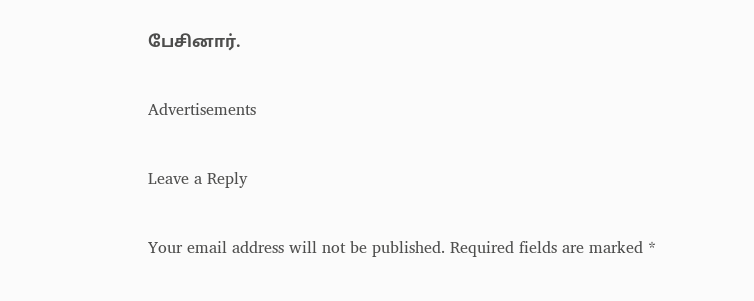பேசினார்.

Advertisements

Leave a Reply

Your email address will not be published. Required fields are marked *